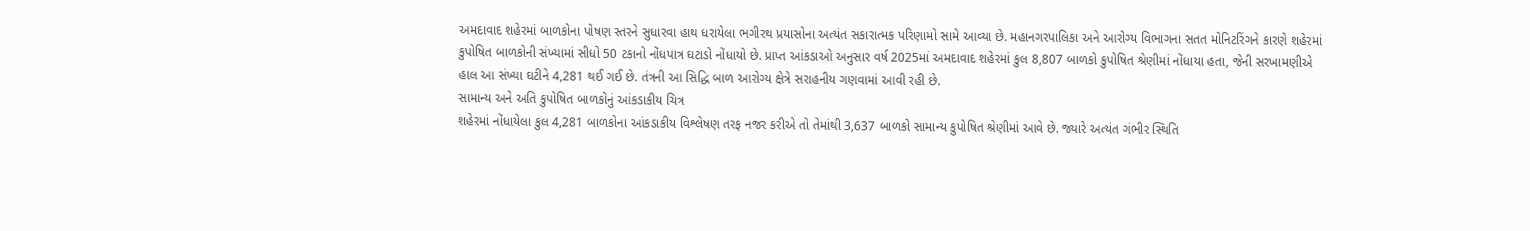અમદાવાદ શહેરમાં બાળકોના પોષણ સ્તરને સુધારવા હાથ ધરાયેલા ભગીરથ પ્રયાસોના અત્યંત સકારાત્મક પરિણામો સામે આવ્યા છે. મહાનગરપાલિકા અને આરોગ્ય વિભાગના સતત મોનિટરિંગને કારણે શહેરમાં કુપોષિત બાળકોની સંખ્યામાં સીધો 50 ટકાનો નોંધપાત્ર ઘટાડો નોંધાયો છે. પ્રાપ્ત આંકડાઓ અનુસાર વર્ષ 2025માં અમદાવાદ શહેરમાં કુલ 8,807 બાળકો કુપોષિત શ્રેણીમાં નોંધાયા હતા, જેની સરખામણીએ હાલ આ સંખ્યા ઘટીને 4,281 થઈ ગઈ છે. તંત્રની આ સિદ્ધિ બાળ આરોગ્ય ક્ષેત્રે સરાહનીય ગણવામાં આવી રહી છે.
સામાન્ય અને અતિ કુપોષિત બાળકોનું આંકડાકીય ચિત્ર
શહેરમાં નોંધાયેલા કુલ 4,281 બાળકોના આંકડાકીય વિશ્લેષણ તરફ નજર કરીએ તો તેમાંથી 3,637 બાળકો સામાન્ય કુપોષિત શ્રેણીમાં આવે છે. જ્યારે અત્યંત ગંભીર સ્થિતિ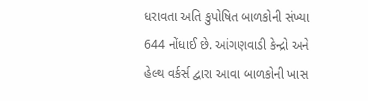ધરાવતા અતિ કુપોષિત બાળકોની સંખ્યા 644 નોંધાઈ છે. આંગણવાડી કેન્દ્રો અને હેલ્થ વર્કર્સ દ્વારા આવા બાળકોની ખાસ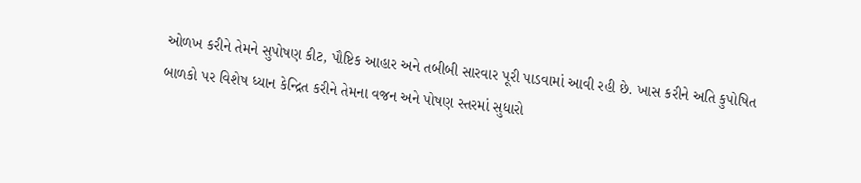ઓળખ કરીને તેમને સુપોષણ કીટ, પૌષ્ટિક આહાર અને તબીબી સારવાર પૂરી પાડવામાં આવી રહી છે. ખાસ કરીને અતિ કુપોષિત બાળકો પર વિશેષ ધ્યાન કેન્દ્રિત કરીને તેમના વજન અને પોષણ સ્તરમાં સુધારો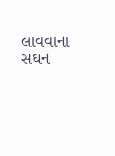લાવવાના સઘન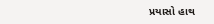પ્રયાસો હાથ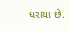ધરાયા છે.